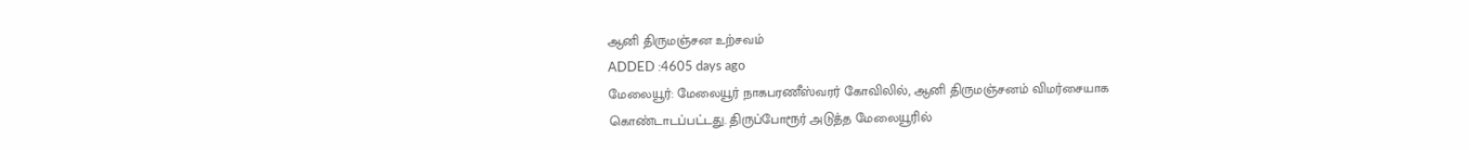ஆனி திருமஞ்சன உற்சவம்
ADDED :4605 days ago
மேலையூர்: மேலையூர் நாகபரணீஸ்வரர் கோவிலில், ஆனி திருமஞ்சனம் விமர்சையாக கொண்டாடப்பட்டது. திருப்போரூர் அடுத்த மேலையூரில்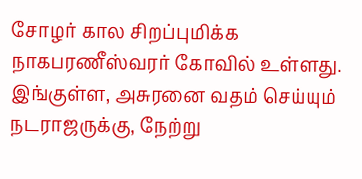சோழர் கால சிறப்புமிக்க நாகபரணீஸ்வரர் கோவில் உள்ளது. இங்குள்ள, அசுரனை வதம் செய்யும் நடராஜருக்கு, நேற்று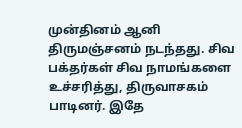முன்தினம் ஆனி திருமஞ்சனம் நடந்தது. சிவ பக்தர்கள் சிவ நாமங்களை உச்சரித்து, திருவாசகம் பாடினர். இதே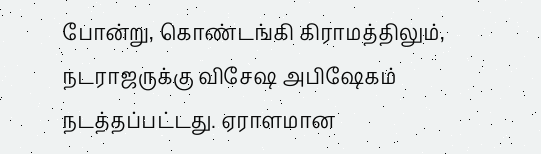போன்று, கொண்டங்கி கிராமத்திலும், நடராஜருக்கு விசேஷ அபிஷேகம் நடத்தப்பட்டது. ஏராளமான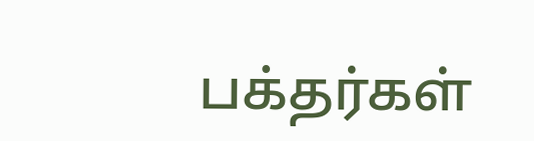பக்தர்கள்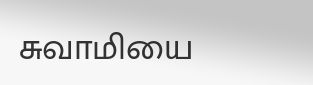சுவாமியை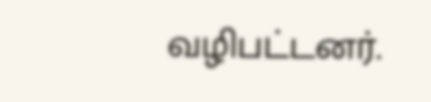வழிபட்டனர்.